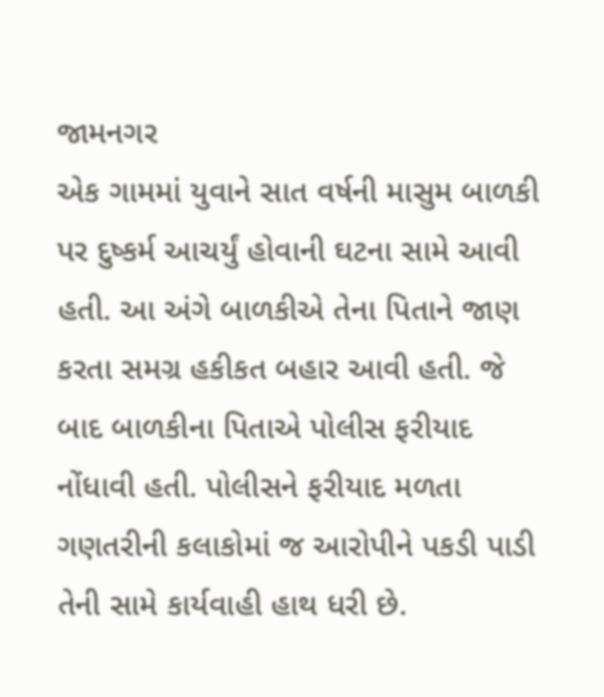જામનગર
એક ગામમાં યુવાને સાત વર્ષની માસુમ બાળકી પર દુષ્કર્મ આચર્યું હોવાની ઘટના સામે આવી હતી. આ અંગે બાળકીએ તેના પિતાને જાણ કરતા સમગ્ર હકીકત બહાર આવી હતી. જે બાદ બાળકીના પિતાએ પોલીસ ફરીયાદ નોંધાવી હતી. પોલીસને ફરીયાદ મળતા ગણતરીની કલાકોમાં જ આરોપીને પકડી પાડી તેની સામે કાર્યવાહી હાથ ધરી છે.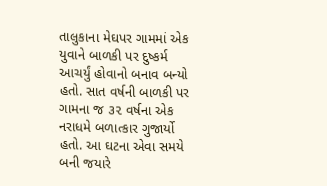તાલુકાના મેઘપર ગામમાં એક યુવાને બાળકી પર દુષ્કર્મ આચર્યું હોવાનો બનાવ બન્યો હતો. સાત વર્ષની બાળકી પર ગામના જ ૩૨ વર્ષના એક નરાધમે બળાત્કાર ગુજાર્યો હતો. આ ઘટના એવા સમયે બની જયારે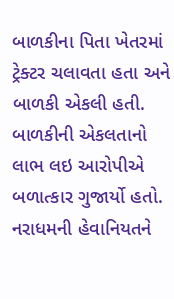બાળકીના પિતા ખેતરમાં ટ્રેક્ટર ચલાવતા હતા અને બાળકી એકલી હતી. બાળકીની એકલતાનો લાભ લઇ આરોપીએ બળાત્કાર ગુજાર્યો હતો. નરાધમની હેવાનિયતને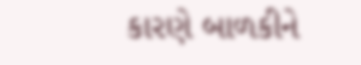કારણે બાળકીને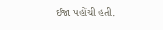ઈજા પહોંચી હતી.